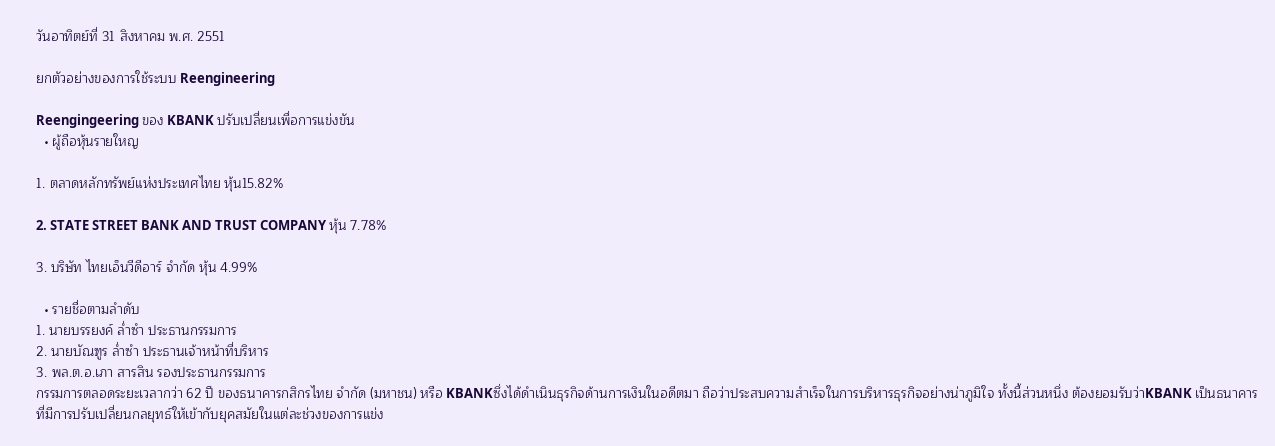วันอาทิตย์ที่ 31 สิงหาคม พ.ศ. 2551

ยกตัวอย่างของการใช้ระบบ Reengineering

Reengingeering ของ KBANK ปรับเปลี่ยนเพื่อการแข่งขัน
  • ผู้ถือหุ้นรายใหญ

1. ตลาดหลักทรัพย์แห่งประเทศไทย หุ้น15.82%

2. STATE STREET BANK AND TRUST COMPANY หุ้น 7.78%

3. บริษัท ไทยเอ็นวีดีอาร์ จำกัด หุ้น 4.99%

  • รายชื่อตามลำดับ
1. นายบรรยงค์ ล่ำซำ ประธานกรรมการ
2. นายบัณฑูร ล่ำซำ ประธานเจ้าหน้าที่บริหาร
3. พล.ต.อ.เภา สารสิน รองประธานกรรมการ
กรรมการตลอดระยะเวลากว่า 62 ปี ของธนาคารกสิกรไทย จำกัด (มหาชน) หรือ KBANKซึ่งได้ดำเนินธุรกิจด้านการเงินในอดีตมา ถือว่าประสบความสำเร็จในการบริหารธุรกิจอย่างน่าภูมิใจ ทั้งนี้ส่วนหนึ่ง ต้องยอมรับว่าKBANK เป็นธนาคารที่มีการปรับเปลี่ยนกลยุทธ์ให้เข้ากับยุคสมัยในแต่ละช่วงของการแข่ง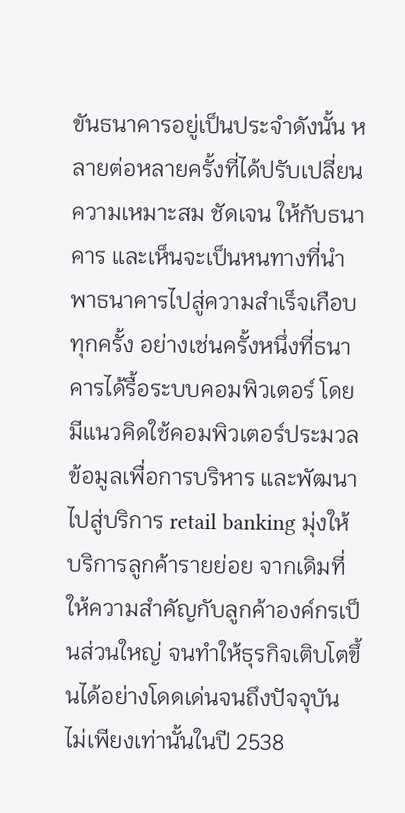ขันธนาคารอยู่เป็นประจำดังนั้น หลายต่อหลายครั้งที่ได้ปรับเปลี่ยนความเหมาะสม ชัดเจน ให้กับธนาคาร และเห็นจะเป็นหนทางที่นำพาธนาคารไปสู่ความสำเร็จเกือบทุกครั้ง อย่างเช่นครั้งหนึ่งที่ธนาคารได้รื้อระบบคอมพิวเตอร์ โดยมีแนวคิดใช้คอมพิวเตอร์ประมวลข้อมูลเพื่อการบริหาร และพัฒนาไปสู่บริการ retail banking มุ่งให้บริการลูกค้ารายย่อย จากเดิมที่ให้ความสำคัญกับลูกค้าองค์กรเป็นส่วนใหญ่ จนทำให้ธุรกิจเติบโตขึ้นได้อย่างโดดเด่นจนถึงปัจจุบันไม่เพียงเท่านั้นในปี 2538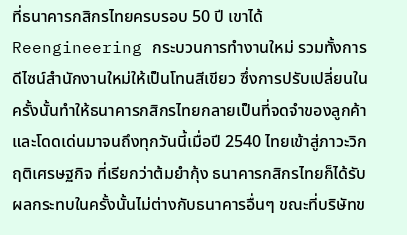ที่ธนาคารกสิกรไทยครบรอบ 50 ปี เขาได้ Reengineering กระบวนการทำงานใหม่ รวมทั้งการดีไซน์สำนักงานใหม่ให้เป็นโทนสีเขียว ซึ่งการปรับเปลี่ยนในครั้งนั้นทำให้ธนาคารกสิกรไทยกลายเป็นที่จดจำของลูกค้า และโดดเด่นมาจนถึงทุกวันนี้เมื่อปี 2540 ไทยเข้าสู่ภาวะวิกฤติเศรษฐกิจ ที่เรียกว่าต้มยำกุ้ง ธนาคารกสิกรไทยก็ได้รับผลกระทบในครั้งนั้นไม่ต่างกับธนาคารอื่นๆ ขณะที่บริษัทข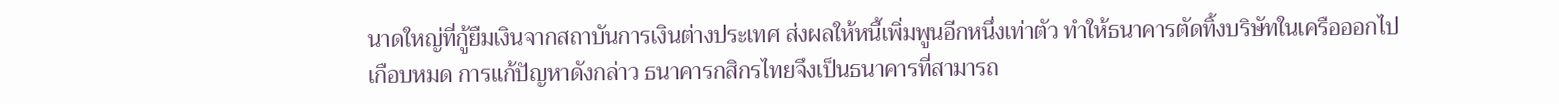นาดใหญ่ที่กู้ยืมเงินจากสถาบันการเงินต่างประเทศ ส่งผลให้หนี้เพิ่มพูนอีกหนึ่งเท่าตัว ทำให้ธนาคารตัดทิ้งบริษัทในเครือออกไปเกือบหมด การแก้ปัญหาดังกล่าว ธนาคารกสิกรไทยจึงเป็นธนาคารที่สามารถ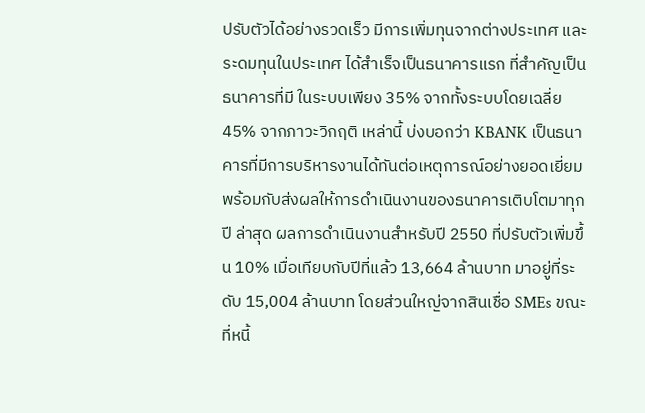ปรับตัวได้อย่างรวดเร็ว มีการเพิ่มทุนจากต่างประเทศ และระดมทุนในประเทศ ได้สำเร็จเป็นธนาคารแรก ที่สำคัญเป็นธนาคารที่มี ในระบบเพียง 35% จากทั้งระบบโดยเฉลี่ย 45% จากภาวะวิกฤติ เหล่านี้ บ่งบอกว่า KBANK เป็นธนาคารที่มีการบริหารงานได้ทันต่อเหตุการณ์อย่างยอดเยี่ยม พร้อมกับส่งผลให้การดำเนินงานของธนาคารเติบโตมาทุกปี ล่าสุด ผลการดำเนินงานสำหรับปี 2550 ที่ปรับตัวเพิ่มขึ้น 10% เมื่อเทียบกับปีที่แล้ว 13,664 ล้านบาท มาอยู่ที่ระดับ 15,004 ล้านบาท โดยส่วนใหญ่จากสินเชื่อ SMEs ขณะที่หนี้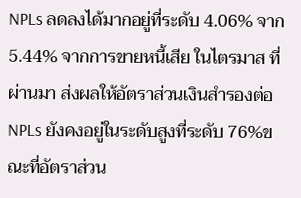NPLs ลดลงได้มากอยู่ที่ระดับ 4.06% จาก 5.44% จากการขายหนี้เสีย ในไตรมาส ที่ผ่านมา ส่งผลให้อัตราส่วนเงินสำรองต่อ NPLs ยังคงอยู่ในระดับสูงที่ระดับ 76%ขณะที่อัตราส่วน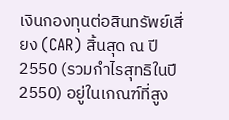เงินกองทุนต่อสินทรัพย์เสี่ยง (CAR) สิ้นสุด ณ ปี 2550 (รวมกำไรสุทธิในปี 2550) อยู่ในเกณฑ์ที่สูง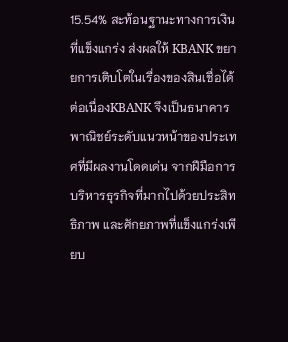15.54% สะท้อนฐานะทางการเงินที่แข็งแกร่ง ส่งผลให้ KBANK ขยายการเติบโตในเรื่องของสินเชื่อได้ต่อเนื่องKBANK จึงเป็นธนาคารพาณิชย์ระดับแนวหน้าของประเทศที่มีผลงานโดดเด่น จากฝีมือการบริหารธุรกิจที่มากไปด้วยประสิทธิภาพ และศักยภาพที่แข็งแกร่งเพียบ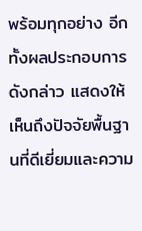พร้อมทุกอย่าง อีกทั้งผลประกอบการดังกล่าว แสดงให้เห็นถึงปัจจัยพื้นฐานที่ดีเยี่ยมและความ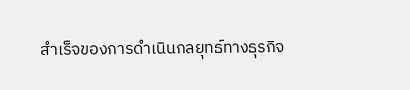สำเร็จของการดำเนินกลยุทธ์ทางธุรกิจ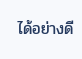ได้อย่างดี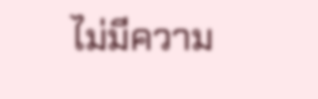ไม่มีความ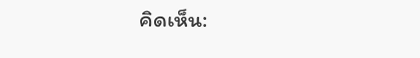คิดเห็น: